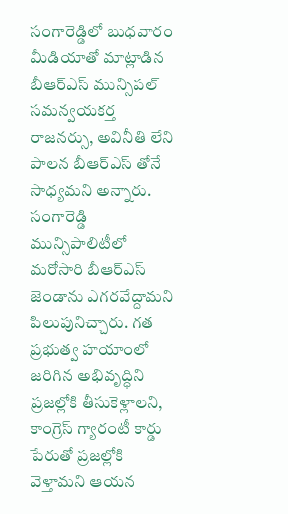సంగారెడ్డిలో బుధవారం మీడియాతో మాట్లాడిన బీఆర్ఎస్ మున్సిపల్ సమన్వయకర్త రాజనర్సు, అవినీతి లేని పాలన బీఆర్ఎస్ తోనే సాధ్యమని అన్నారు. సంగారెడ్డి మున్సిపాలిటీలో మరోసారి బీఆర్ఎస్ జెండాను ఎగరవేద్దామని పిలుపునిచ్చారు. గత ప్రభుత్వ హయాంలో జరిగిన అభివృద్ధిని ప్రజల్లోకి తీసుకెళ్లాలని, కాంగ్రెస్ గ్యారంటీ కార్డు పేరుతో ప్రజల్లోకి వెళ్తామని ఆయన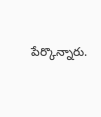పేర్కొన్నారు.